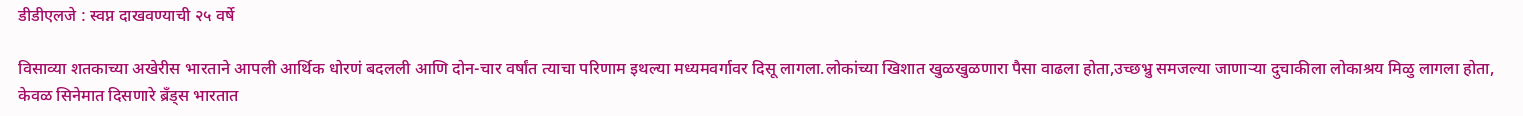डीडीएलजे : स्वप्न दाखवण्याची २५ वर्षे

विसाव्या शतकाच्या अखेरीस भारताने आपली आर्थिक धोरणं बदलली आणि दोन-चार वर्षांत त्याचा परिणाम इथल्या मध्यमवर्गावर दिसू लागला.लोकांच्या खिशात खुळखुळणारा पैसा वाढला होता,उच्छभ्रु समजल्या जाणाऱ्या दुचाकीला लोकाश्रय मिळु लागला होता, केवळ सिनेमात दिसणारे ब्रँड्स भारतात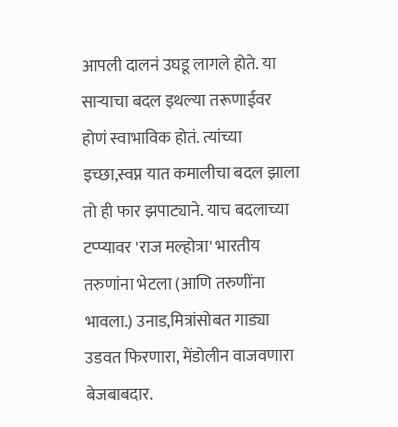आपली दालनं उघडू लागले होते. या साऱ्याचा बदल इथल्या तरूणाईवर होणं स्वाभाविक होतं. त्यांच्या इच्छा,स्वप्न यात कमालीचा बदल झाला तो ही फार झपाट्याने. याच बदलाच्या टप्प्यावर 'राज मल्होत्रा' भारतीय तरुणांना भेटला (आणि तरुणींना भावला.) उनाड,मित्रांसोबत गाड्या उडवत फिरणारा, मेंडोलीन वाजवणारा बेजबाबदार.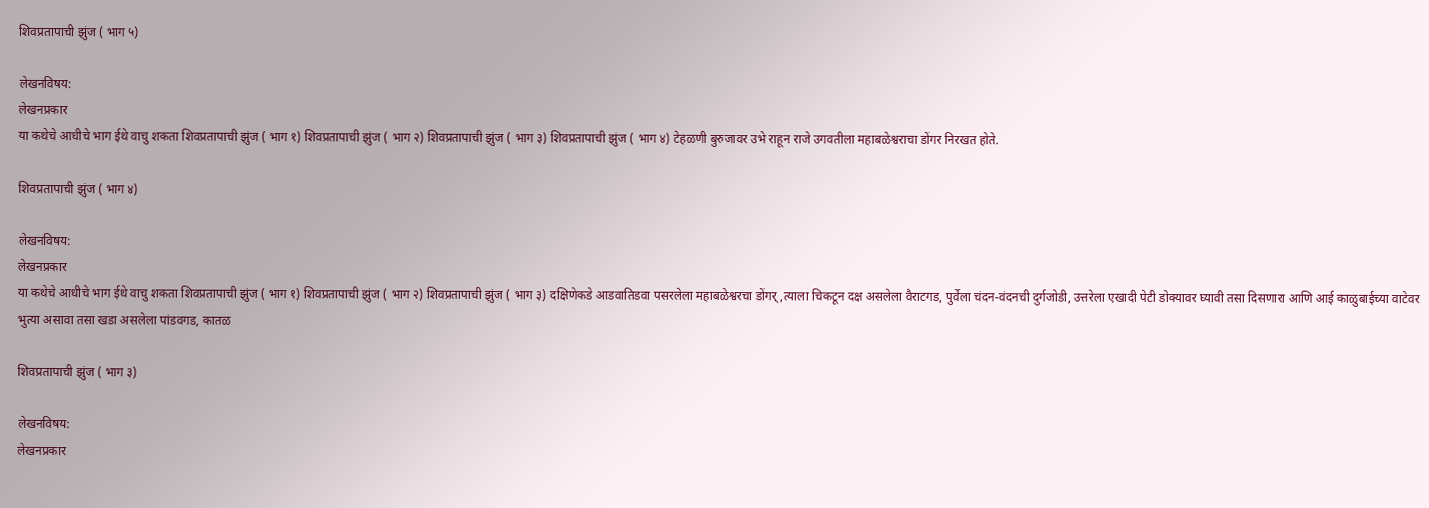शिवप्रतापाची झुंज ( भाग ५)

लेखनविषय:
लेखनप्रकार
या कथेचे आधीचे भाग ईथे वाचु शकता शिवप्रतापाची झुंज ( भाग १) शिवप्रतापाची झुंज ( भाग २) शिवप्रतापाची झुंज ( भाग ३) शिवप्रतापाची झुंज ( भाग ४) टेहळणी बुरुजावर उभे राहून राजे उगवतीला महाबळेश्वराचा डोंगर निरखत होते.

शिवप्रतापाची झुंज ( भाग ४)

लेखनविषय:
लेखनप्रकार
या कथेचे आधीचे भाग ईथे वाचु शकता शिवप्रतापाची झुंज ( भाग १) शिवप्रतापाची झुंज ( भाग २) शिवप्रतापाची झुंज ( भाग ३) दक्षिणेकडे आडवातिडवा पसरलेला महाबळेश्वरचा डोंगर्,त्याला चिकटून दक्ष असलेला वैराटगड, पुर्वेला चंदन-वंदनची दुर्गजोडी, उत्तरेला एखादी पेटी डोक्यावर घ्यावी तसा दिसणारा आणि आई काळुबाईच्या वाटेवर भुत्या असावा तसा खडा असलेला पांडवगड, कातळ

शिवप्रतापाची झुंज ( भाग ३)

लेखनविषय:
लेखनप्रकार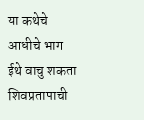या कथेचे आधीचे भाग ईथे वाचु शकता शिवप्रतापाची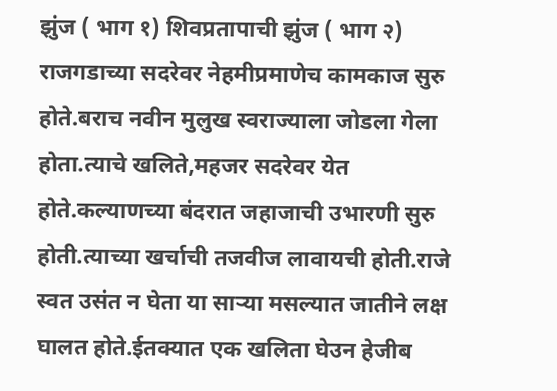झुंज ( भाग १) शिवप्रतापाची झुंज ( भाग २) राजगडाच्या सदरेवर नेहमीप्रमाणेच कामकाज सुरु होते.बराच नवीन मुलुख स्वराज्याला जोडला गेला होता.त्याचे खलिते,महजर सदरेवर येत होते.कल्याणच्या बंदरात जहाजाची उभारणी सुरु होती.त्याच्या खर्चाची तजवीज लावायची होती.राजे स्वत उसंत न घेता या सार्‍या मसल्यात जातीने लक्ष घालत होते.ईतक्यात एक खलिता घेउन हेजीब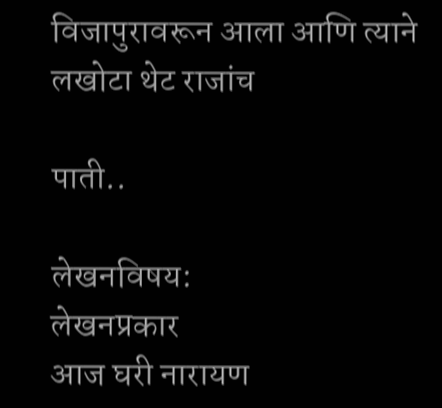विजापुरावरून आला आणि त्याने लखोटा थेट राजांच

पाती..

लेखनविषय:
लेखनप्रकार
आज घरी नारायण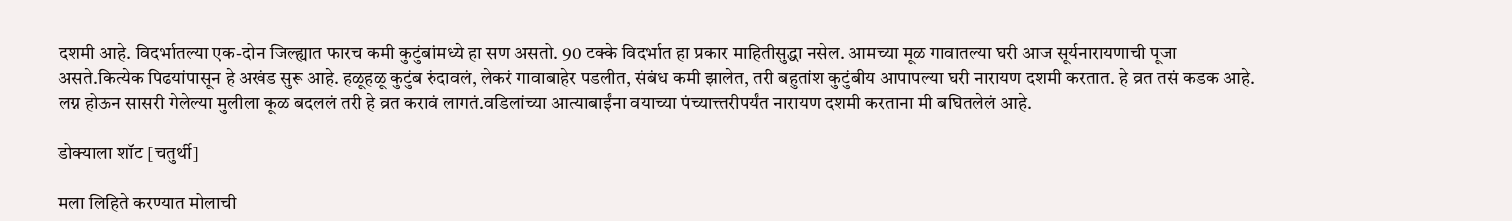दशमी आहे. विदर्भातल्या एक-दोन जिल्ह्यात फारच कमी कुटुंबांमध्ये हा सण असतो. 90 टक्के विदर्भात हा प्रकार माहितीसुद्धा नसेल. आमच्या मूळ गावातल्या घरी आज सूर्यनारायणाची पूजा असते.कित्येक पिढयांपासून हे अखंड सुरू आहे. हळूहळू कुटुंब रुंदावलं, लेकरं गावाबाहेर पडलीत, संबंध कमी झालेत, तरी बहुतांश कुटुंबीय आपापल्या घरी नारायण दशमी करतात. हे व्रत तसं कडक आहे. लग्न होऊन सासरी गेलेल्या मुलीला कूळ बदललं तरी हे व्रत करावं लागतं.वडिलांच्या आत्याबाईंना वयाच्या पंच्यात्त्तरीपर्यंत नारायण दशमी करताना मी बघितलेलं आहे.

डोक्याला शॉट [चतुर्थी]

मला लिहिते करण्यात मोलाची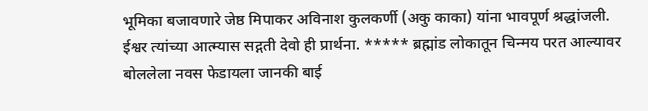भूमिका बजावणारे जेष्ठ मिपाकर अविनाश कुलकर्णी (अकु काका) यांना भावपूर्ण श्रद्धांजली. ईश्वर त्यांच्या आत्म्यास सद्गती देवो ही प्रार्थना. ***** ब्रह्मांड लोकातून चिन्मय परत आल्यावर बोललेला नवस फेडायला जानकी बाई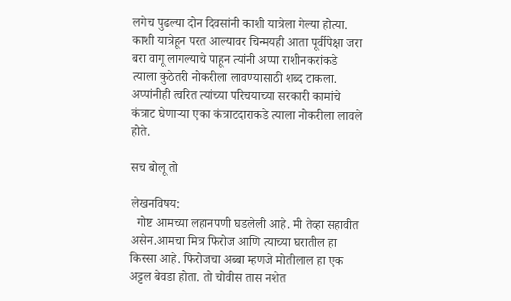लगेच पुढल्या दोन दिवसांनी काशी यात्रेला गेल्या होत्या. काशी यात्रेहून परत आल्यावर चिन्मयही आता पूर्वीपेक्षा जरा बरा वागू लागल्याचे पाहून त्यांनी अप्पा राशीनकरांकडे त्याला कुठेतरी नोकरीला लावण्यासाठी शब्द टाकला. अप्पांनीही त्वरित त्यांच्या परिचयाच्या सरकारी कामांचे कंत्राट घेणाऱ्या एका कंत्राटदाराकडे त्याला नोकरीला लावले होते.

सच बोलू तो

लेखनविषय:
  गोष्ट आमच्या लहानपणी घडलेली आहे. मी तेव्हा सहावीत असेन.आमचा मित्र फिरोज आणि त्याच्या घरातील हा किस्सा आहे. फिरोजचा अब्बा म्हणजे मोतीलाल हा एक अट्टल बेवडा होता. तो चोवीस तास नशेत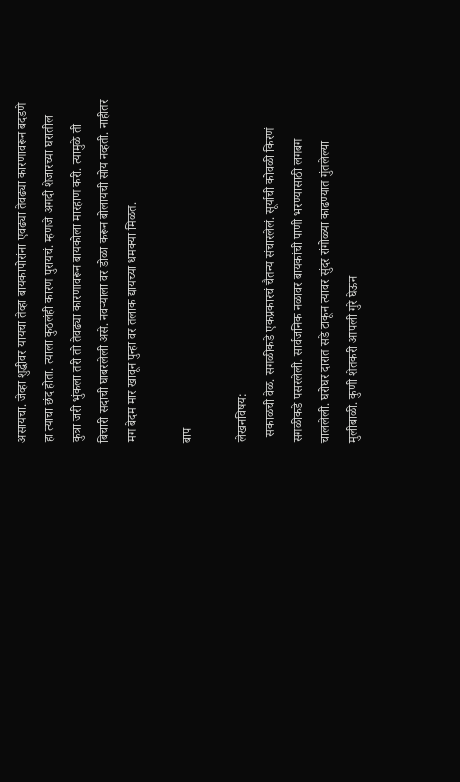असायचा. जेव्हा शुद्धीवर यायचा तेव्हा बायकापोरांना एवढ्या तेवढ्या कारणावरून बदडणे हा त्याचा छंद होता. त्याला कुठलंही कारण पुरायचं. म्हणजे अगदी शेजारच्या घरातील कुत्रा जरी भुंकला तरी तो तेवढ्या कारणावरून बायकोला मारहाण करी. त्यामुळे ती बिचारी सदाची घाबरलेली असे. नवर्‍याला वर डोळा करून बोलायची सोय नव्हती. नाहीतर मग बेदम मार खावून पुन्हा वर तलाक द्यायच्या धमक्या मिळत.

बाप

लेखनविषय:
  सकाळची वेळ. सगळीकडे एकप्रकारचं चैतन्य संचारलेलं. सूर्याची कोवळी किरणं सगळीकडे पसरलेली. सार्वजनिक नळावर बायकांची पाणी भरण्यासाठी लगबग चाललेली. घरोघर दारात सडे टाकून त्यावर सुंदर रांगोळ्या काढण्यात गुंतलेल्या मुलीबाळी. कुणी शेतकरी आपली गुरे घेऊन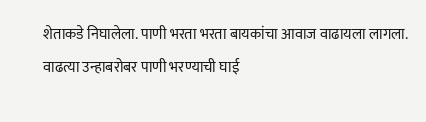शेताकडे निघालेला. पाणी भरता भरता बायकांचा आवाज वाढायला लागला. वाढत्या उन्हाबरोबर पाणी भरण्याची घाई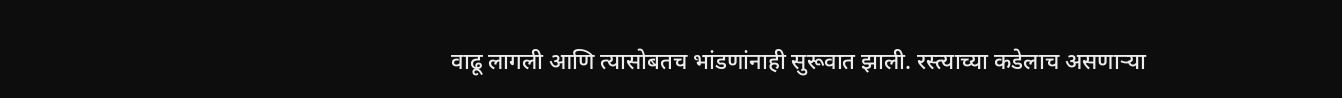वाढू लागली आणि त्यासोबतच भांडणांनाही सुरूवात झाली. रस्त्याच्या कडेलाच असणार्‍या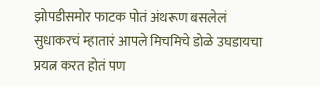झोपडीसमोर फाटक पोतं अंथरूण बसलेलं सुधाकरचं म्हातारं आपले मिचमिचे डोळे उघडायचा प्रयत्न करत होतं पण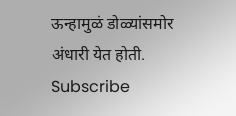ऊन्हामुळं डोळ्यांसमोर अंधारी येत होती.
Subscribe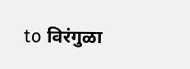to विरंगुळा